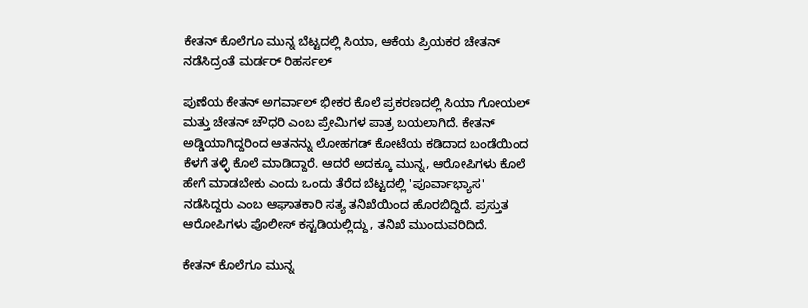ಕೇತನ್ ಕೊಲೆಗೂ ಮುನ್ನ ಬೆಟ್ಟದಲ್ಲಿ ಸಿಯಾ, ಆಕೆಯ ಪ್ರಿಯಕರ ಚೇತನ್ ನಡೆಸಿದ್ರಂತೆ ಮರ್ಡರ್ ರಿಹರ್ಸಲ್

ಪುಣೆಯ ಕೇತನ್ ಅಗರ್ವಾಲ್ ಭೀಕರ ಕೊಲೆ ಪ್ರಕರಣದಲ್ಲಿ ಸಿಯಾ ಗೋಯಲ್ ಮತ್ತು ಚೇತನ್ ಚೌಧರಿ ಎಂಬ ಪ್ರೇಮಿಗಳ ಪಾತ್ರ ಬಯಲಾಗಿದೆ. ಕೇತನ್‌ ಅಡ್ಡಿಯಾಗಿದ್ದರಿಂದ ಆತನನ್ನು ಲೋಹಗಡ್ ಕೋಟೆಯ ಕಡಿದಾದ ಬಂಡೆಯಿಂದ ಕೆಳಗೆ ತಳ್ಳಿ ಕೊಲೆ ಮಾಡಿದ್ದಾರೆ. ಆದರೆ ಅದಕ್ಕೂ ಮುನ್ನ, ಆರೋಪಿಗಳು ಕೊಲೆ ಹೇಗೆ ಮಾಡಬೇಕು ಎಂದು ಒಂದು ತೆರೆದ ಬೆಟ್ಟದಲ್ಲಿ 'ಪೂರ್ವಾಭ್ಯಾಸ' ನಡೆಸಿದ್ದರು ಎಂಬ ಆಘಾತಕಾರಿ ಸತ್ಯ ತನಿಖೆಯಿಂದ ಹೊರಬಿದ್ದಿದೆ. ಪ್ರಸ್ತುತ ಆರೋಪಿಗಳು ಪೊಲೀಸ್ ಕಸ್ಟಡಿಯಲ್ಲಿದ್ದು, ತನಿಖೆ ಮುಂದುವರಿದಿದೆ.

ಕೇತನ್ ಕೊಲೆಗೂ ಮುನ್ನ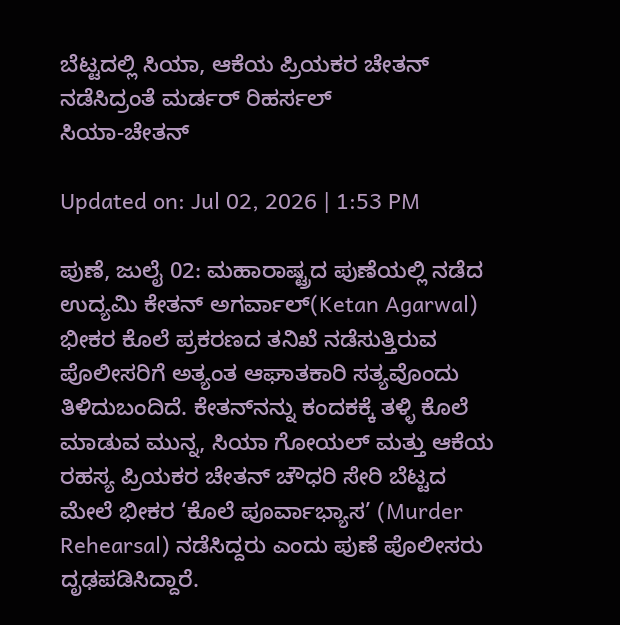ಬೆಟ್ಟದಲ್ಲಿ ಸಿಯಾ, ಆಕೆಯ ಪ್ರಿಯಕರ ಚೇತನ್ ನಡೆಸಿದ್ರಂತೆ ಮರ್ಡರ್ ರಿಹರ್ಸಲ್
ಸಿಯಾ-ಚೇತನ್

Updated on: Jul 02, 2026 | 1:53 PM

ಪುಣೆ, ಜುಲೈ 02: ಮಹಾರಾಷ್ಟ್ರದ ಪುಣೆಯಲ್ಲಿ ನಡೆದ ಉದ್ಯಮಿ ಕೇತನ್ ಅಗರ್ವಾಲ್(Ketan Agarwal) ಭೀಕರ ಕೊಲೆ ಪ್ರಕರಣದ ತನಿಖೆ ನಡೆಸುತ್ತಿರುವ ಪೊಲೀಸರಿಗೆ ಅತ್ಯಂತ ಆಘಾತಕಾರಿ ಸತ್ಯವೊಂದು  ತಿಳಿದುಬಂದಿದೆ. ಕೇತನ್‌ನನ್ನು ಕಂದಕಕ್ಕೆ ತಳ್ಳಿ ಕೊಲೆ ಮಾಡುವ ಮುನ್ನ, ಸಿಯಾ ಗೋಯಲ್ ಮತ್ತು ಆಕೆಯ ರಹಸ್ಯ ಪ್ರಿಯಕರ ಚೇತನ್ ಚೌಧರಿ ಸೇರಿ ಬೆಟ್ಟದ ಮೇಲೆ ಭೀಕರ ‘ಕೊಲೆ ಪೂರ್ವಾಭ್ಯಾಸ’ (Murder Rehearsal) ನಡೆಸಿದ್ದರು ಎಂದು ಪುಣೆ ಪೊಲೀಸರು ದೃಢಪಡಿಸಿದ್ದಾರೆ.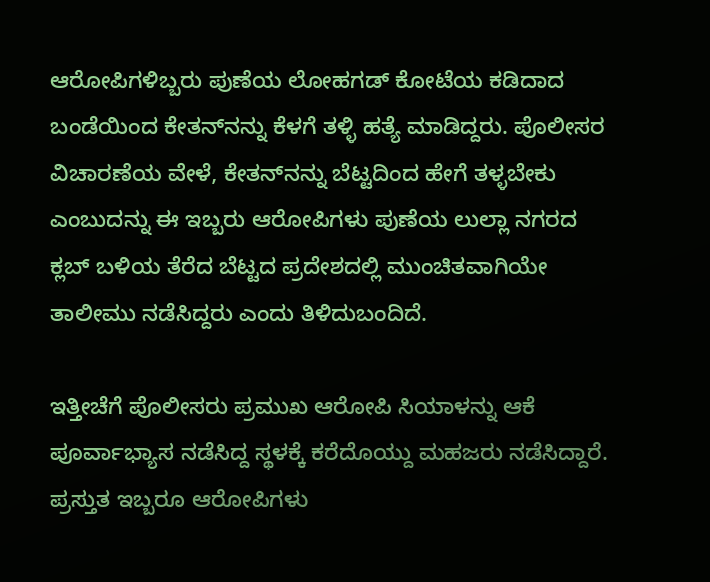ಆರೋಪಿಗಳಿಬ್ಬರು ಪುಣೆಯ ಲೋಹಗಡ್ ಕೋಟೆಯ ಕಡಿದಾದ ಬಂಡೆಯಿಂದ ಕೇತನ್‌ನನ್ನು ಕೆಳಗೆ ತಳ್ಳಿ ಹತ್ಯೆ ಮಾಡಿದ್ದರು. ಪೊಲೀಸರ ವಿಚಾರಣೆಯ ವೇಳೆ, ಕೇತನ್‌ನನ್ನು ಬೆಟ್ಟದಿಂದ ಹೇಗೆ ತಳ್ಳಬೇಕು ಎಂಬುದನ್ನು ಈ ಇಬ್ಬರು ಆರೋಪಿಗಳು ಪುಣೆಯ ಲುಲ್ಲಾ ನಗರದ ಕ್ಲಬ್ ಬಳಿಯ ತೆರೆದ ಬೆಟ್ಟದ ಪ್ರದೇಶದಲ್ಲಿ ಮುಂಚಿತವಾಗಿಯೇ ತಾಲೀಮು ನಡೆಸಿದ್ದರು ಎಂದು ತಿಳಿದುಬಂದಿದೆ.

ಇತ್ತೀಚೆಗೆ ಪೊಲೀಸರು ಪ್ರಮುಖ ಆರೋಪಿ ಸಿಯಾಳನ್ನು ಆಕೆ ಪೂರ್ವಾಭ್ಯಾಸ ನಡೆಸಿದ್ದ ಸ್ಥಳಕ್ಕೆ ಕರೆದೊಯ್ದು ಮಹಜರು ನಡೆಸಿದ್ದಾರೆ. ಪ್ರಸ್ತುತ ಇಬ್ಬರೂ ಆರೋಪಿಗಳು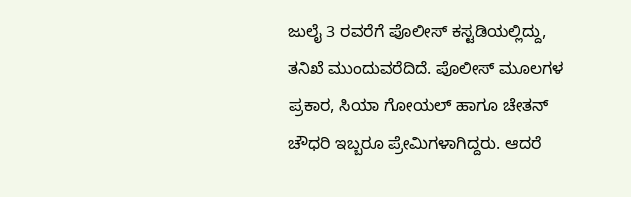ಜುಲೈ 3 ರವರೆಗೆ ಪೊಲೀಸ್ ಕಸ್ಟಡಿಯಲ್ಲಿದ್ದು, ತನಿಖೆ ಮುಂದುವರೆದಿದೆ. ಪೊಲೀಸ್ ಮೂಲಗಳ ಪ್ರಕಾರ, ಸಿಯಾ ಗೋಯಲ್ ಹಾಗೂ ಚೇತನ್ ಚೌಧರಿ ಇಬ್ಬರೂ ಪ್ರೇಮಿಗಳಾಗಿದ್ದರು. ಆದರೆ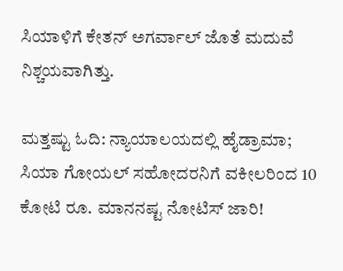ಸಿಯಾಳಿಗೆ ಕೇತನ್ ಅಗರ್ವಾಲ್ ಜೊತೆ ಮದುವೆ ನಿಶ್ಚಯವಾಗಿತ್ತು.

ಮತ್ತಷ್ಟು ಓದಿ: ನ್ಯಾಯಾಲಯದಲ್ಲಿ ಹೈಡ್ರಾಮಾ; ಸಿಯಾ ಗೋಯಲ್ ಸಹೋದರನಿಗೆ ವಕೀಲರಿಂದ 10 ಕೋಟಿ ರೂ. ಮಾನನಷ್ಟ ನೋಟಿಸ್ ಜಾರಿ!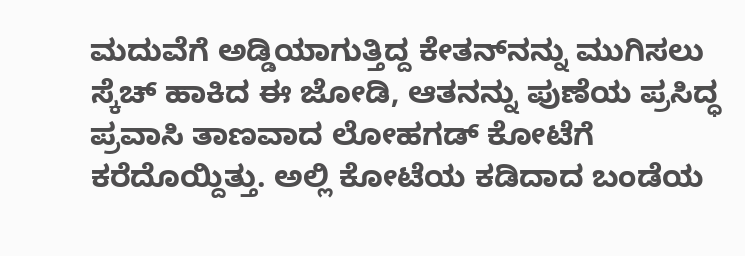ಮದುವೆಗೆ ಅಡ್ಡಿಯಾಗುತ್ತಿದ್ದ ಕೇತನ್‌ನನ್ನು ಮುಗಿಸಲು ಸ್ಕೆಚ್ ಹಾಕಿದ ಈ ಜೋಡಿ, ಆತನನ್ನು ಪುಣೆಯ ಪ್ರಸಿದ್ಧ ಪ್ರವಾಸಿ ತಾಣವಾದ ಲೋಹಗಡ್ ಕೋಟೆಗೆ ಕರೆದೊಯ್ದಿತ್ತು. ಅಲ್ಲಿ ಕೋಟೆಯ ಕಡಿದಾದ ಬಂಡೆಯ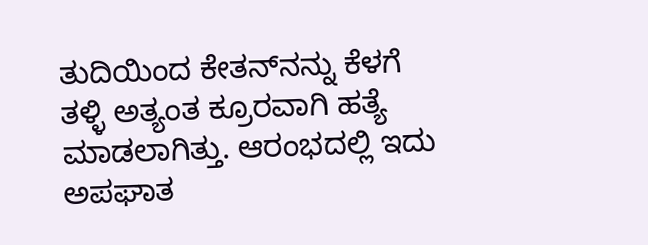ತುದಿಯಿಂದ ಕೇತನ್‌ನನ್ನು ಕೆಳಗೆ ತಳ್ಳಿ ಅತ್ಯಂತ ಕ್ರೂರವಾಗಿ ಹತ್ಯೆ ಮಾಡಲಾಗಿತ್ತು. ಆರಂಭದಲ್ಲಿ ಇದು ಅಪಘಾತ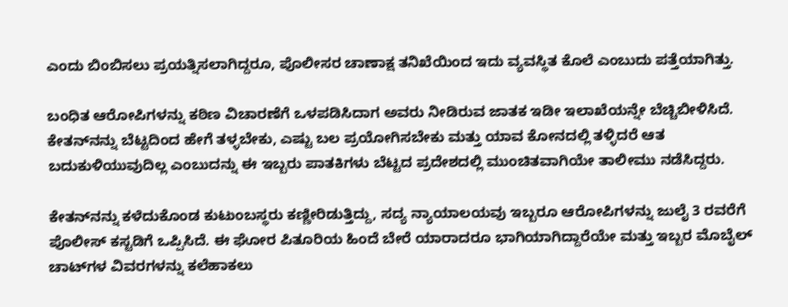ಎಂದು ಬಿಂಬಿಸಲು ಪ್ರಯತ್ನಿಸಲಾಗಿದ್ದರೂ, ಪೊಲೀಸರ ಚಾಣಾಕ್ಷ ತನಿಖೆಯಿಂದ ಇದು ವ್ಯವಸ್ಥಿತ ಕೊಲೆ ಎಂಬುದು ಪತ್ತೆಯಾಗಿತ್ತು.

ಬಂಧಿತ ಆರೋಪಿಗಳನ್ನು ಕಠಿಣ ವಿಚಾರಣೆಗೆ ಒಳಪಡಿಸಿದಾಗ ಅವರು ನೀಡಿರುವ ಜಾತಕ ಇಡೀ ಇಲಾಖೆಯನ್ನೇ ಬೆಚ್ಚಿಬೀಳಿಸಿದೆ. ಕೇತನ್‌ನನ್ನು ಬೆಟ್ಟದಿಂದ ಹೇಗೆ ತಳ್ಳಬೇಕು, ಎಷ್ಟು ಬಲ ಪ್ರಯೋಗಿಸಬೇಕು ಮತ್ತು ಯಾವ ಕೋನದಲ್ಲಿ ತಳ್ಳಿದರೆ ಆತ ಬದುಕುಳಿಯುವುದಿಲ್ಲ ಎಂಬುದನ್ನು ಈ ಇಬ್ಬರು ಪಾತಕಿಗಳು ಬೆಟ್ಟದ ಪ್ರದೇಶದಲ್ಲಿ ಮುಂಚಿತವಾಗಿಯೇ ತಾಲೀಮು ನಡೆಸಿದ್ದರು.

ಕೇತನ್‌ನನ್ನು ಕಳೆದುಕೊಂಡ ಕುಟುಂಬಸ್ಥರು ಕಣ್ಣೀರಿಡುತ್ತಿದ್ದು, ಸದ್ಯ ನ್ಯಾಯಾಲಯವು ಇಬ್ಬರೂ ಆರೋಪಿಗಳನ್ನು ಜುಲೈ 3 ರವರೆಗೆ ಪೊಲೀಸ್ ಕಸ್ಟಡಿಗೆ ಒಪ್ಪಿಸಿದೆ. ಈ ಘೋರ ಪಿತೂರಿಯ ಹಿಂದೆ ಬೇರೆ ಯಾರಾದರೂ ಭಾಗಿಯಾಗಿದ್ದಾರೆಯೇ ಮತ್ತು ಇಬ್ಬರ ಮೊಬೈಲ್ ಚಾಟ್‌ಗಳ ವಿವರಗಳನ್ನು ಕಲೆಹಾಕಲು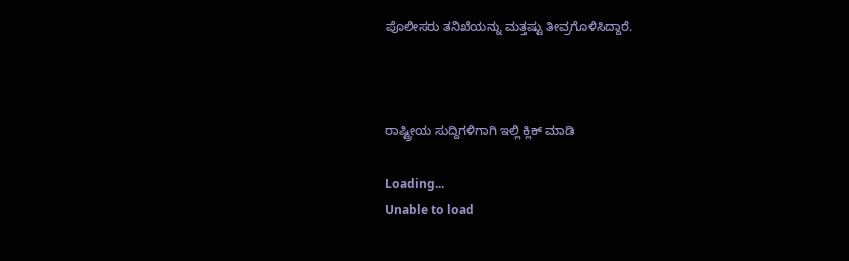ಪೊಲೀಸರು ತನಿಖೆಯನ್ನು ಮತ್ತಷ್ಟು ತೀವ್ರಗೊಳಿಸಿದ್ದಾರೆ.



ರಾಷ್ಟ್ರೀಯ ಸುದ್ದಿಗಳಿಗಾಗಿ ಇಲ್ಲಿ ಕ್ಲಿಕ್ ಮಾಡಿ

Loading...
Unable to load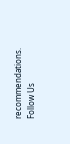recommendations.
Follow Us